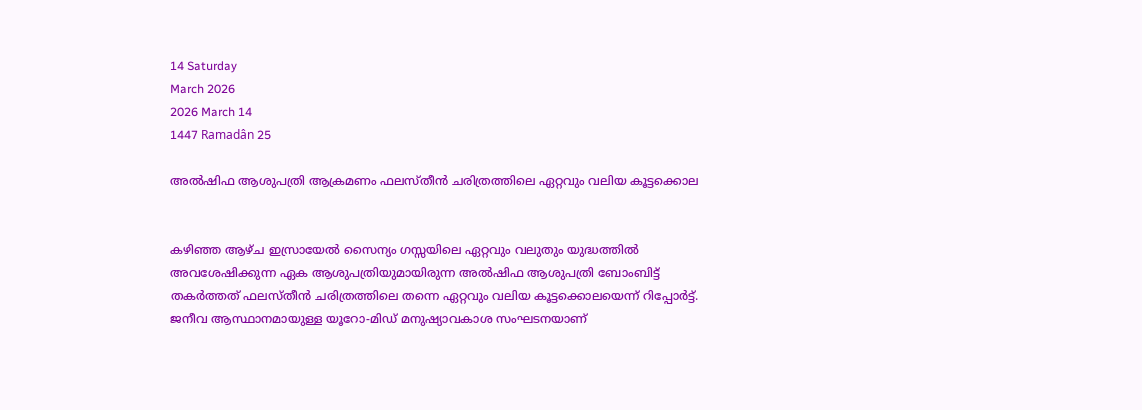14 Saturday
March 2026
2026 March 14
1447 Ramadân 25

അല്‍ഷിഫ ആശുപത്രി ആക്രമണം ഫലസ്തീന്‍ ചരിത്രത്തിലെ ഏറ്റവും വലിയ കൂട്ടക്കൊല


കഴിഞ്ഞ ആഴ്ച ഇസ്രായേല്‍ സൈന്യം ഗസ്സയിലെ ഏറ്റവും വലുതും യുദ്ധത്തില്‍ അവശേഷിക്കുന്ന ഏക ആശുപത്രിയുമായിരുന്ന അല്‍ഷിഫ ആശുപത്രി ബോംബിട്ട് തകര്‍ത്തത് ഫലസ്തീന്‍ ചരിത്രത്തിലെ തന്നെ ഏറ്റവും വലിയ കൂട്ടക്കൊലയെന്ന് റിപ്പോര്‍ട്ട്. ജനീവ ആസ്ഥാനമായുള്ള യൂറോ-മിഡ് മനുഷ്യാവകാശ സംഘടനയാണ്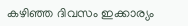കഴിഞ്ഞ ദിവസം ഇക്കാര്യം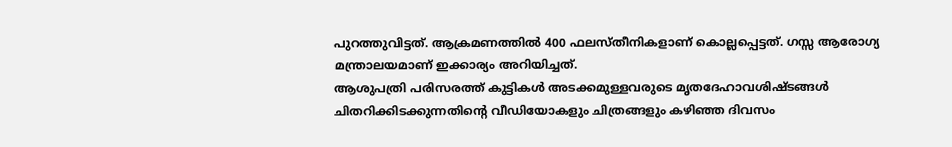പുറത്തുവിട്ടത്. ആക്രമണത്തില്‍ 400 ഫലസ്തീനികളാണ് കൊല്ലപ്പെട്ടത്. ഗസ്സ ആരോഗ്യ മന്ത്രാലയമാണ് ഇക്കാര്യം അറിയിച്ചത്.
ആശുപത്രി പരിസരത്ത് കുട്ടികള്‍ അടക്കമുള്ളവരുടെ മൃതദേഹാവശിഷ്ടങ്ങള്‍ ചിതറിക്കിടക്കുന്നതിന്റെ വീഡിയോകളും ചിത്രങ്ങളും കഴിഞ്ഞ ദിവസം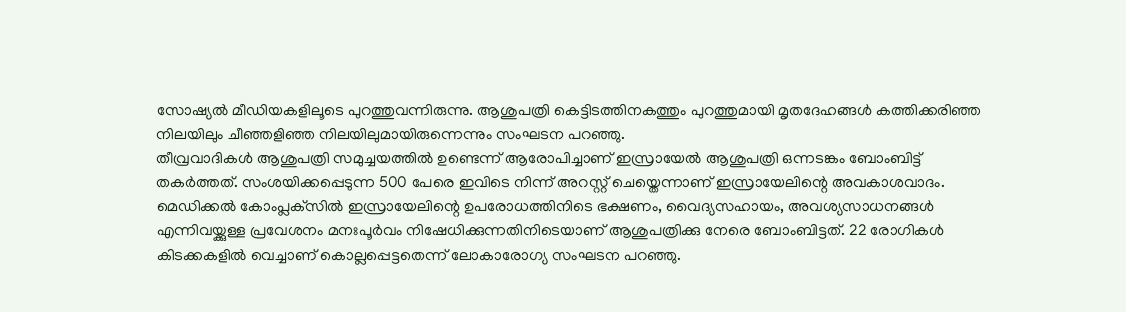സോഷ്യല്‍ മീഡിയകളിലൂടെ പുറത്തുവന്നിരുന്നു. ആശുപത്രി കെട്ടിടത്തിനകത്തും പുറത്തുമായി മൃതദേഹങ്ങള്‍ കത്തിക്കരിഞ്ഞ നിലയിലും ചീഞ്ഞളിഞ്ഞ നിലയിലുമായിരുന്നെന്നും സംഘടന പറഞ്ഞു.
തീവ്രവാദികള്‍ ആശുപത്രി സമുച്ചയത്തില്‍ ഉണ്ടെന്ന് ആരോപിച്ചാണ് ഇസ്രായേല്‍ ആശുപത്രി ഒന്നടങ്കം ബോംബിട്ട് തകര്‍ത്തത്. സംശയിക്കപ്പെടുന്ന 500 പേരെ ഇവിടെ നിന്ന് അറസ്റ്റ് ചെയ്തെന്നാണ് ഇസ്രായേലിന്റെ അവകാശവാദം.
മെഡിക്കല്‍ കോംപ്ലക്‌സില്‍ ഇസ്രായേലിന്റെ ഉപരോധത്തിനിടെ ഭക്ഷണം, വൈദ്യസഹായം, അവശ്യസാധനങ്ങള്‍ എന്നിവയ്ക്കുള്ള പ്രവേശനം മനഃപൂര്‍വം നിഷേധിക്കുന്നതിനിടെയാണ് ആശുപത്രിക്കു നേരെ ബോംബിട്ടത്. 22 രോഗികള്‍ കിടക്കകളില്‍ വെച്ചാണ് കൊല്ലപ്പെട്ടതെന്ന് ലോകാരോഗ്യ സംഘടന പറഞ്ഞു.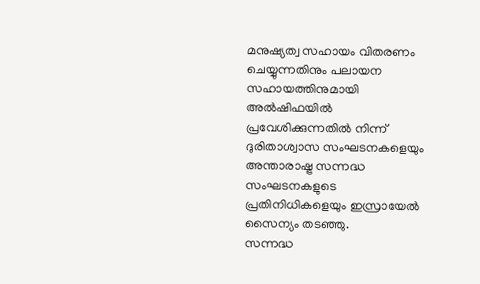മനുഷ്യത്വ സഹായം വിതരണം ചെയ്യുന്നതിനും പലായന സഹായത്തിനുമായി അല്‍ഷിഫയില്‍ പ്രവേശിക്കുന്നതില്‍ നിന്ന് ദുരിതാശ്വാസ സംഘടനകളെയും അന്താരാഷ്ട്ര സന്നദ്ധ സംഘടനകളുടെ പ്രതിനിധികളെയും ഇസ്രായേല്‍ സൈന്യം തടഞ്ഞു.
സന്നദ്ധ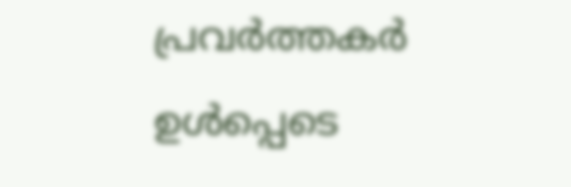പ്രവര്‍ത്തകര്‍ ഉള്‍പ്പെടെ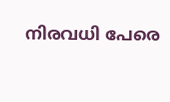നിരവധി പേരെ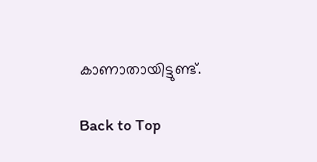കാണാതായിട്ടുണ്ട്.

Back to Top